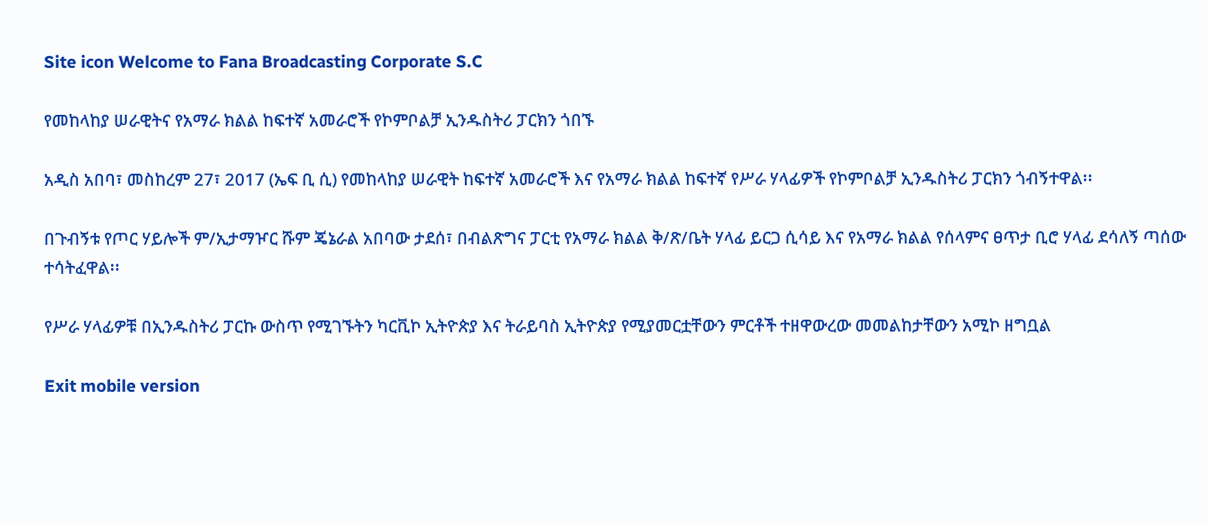Site icon Welcome to Fana Broadcasting Corporate S.C

የመከላከያ ሠራዊትና የአማራ ክልል ከፍተኛ አመራሮች የኮምቦልቻ ኢንዱስትሪ ፓርክን ጎበኙ

አዲስ አበባ፣ መስከረም 27፣ 2017 (ኤፍ ቢ ሲ) የመከላከያ ሠራዊት ከፍተኛ አመራሮች እና የአማራ ክልል ከፍተኛ የሥራ ሃላፊዎች የኮምቦልቻ ኢንዱስትሪ ፓርክን ጎብኝተዋል፡፡

በጉብኝቱ የጦር ሃይሎች ም/ኢታማዦር ሹም ጄኔራል አበባው ታደሰ፣ በብልጽግና ፓርቲ የአማራ ክልል ቅ/ጽ/ቤት ሃላፊ ይርጋ ሲሳይ እና የአማራ ክልል የሰላምና ፀጥታ ቢሮ ሃላፊ ደሳለኝ ጣሰው ተሳትፈዋል፡፡

የሥራ ሃላፊዎቹ በኢንዱስትሪ ፓርኩ ውስጥ የሚገኙትን ካርቪኮ ኢትዮጵያ እና ትራይባስ ኢትዮጵያ የሚያመርቷቸውን ምርቶች ተዘዋውረው መመልከታቸውን አሚኮ ዘግቧል

Exit mobile version